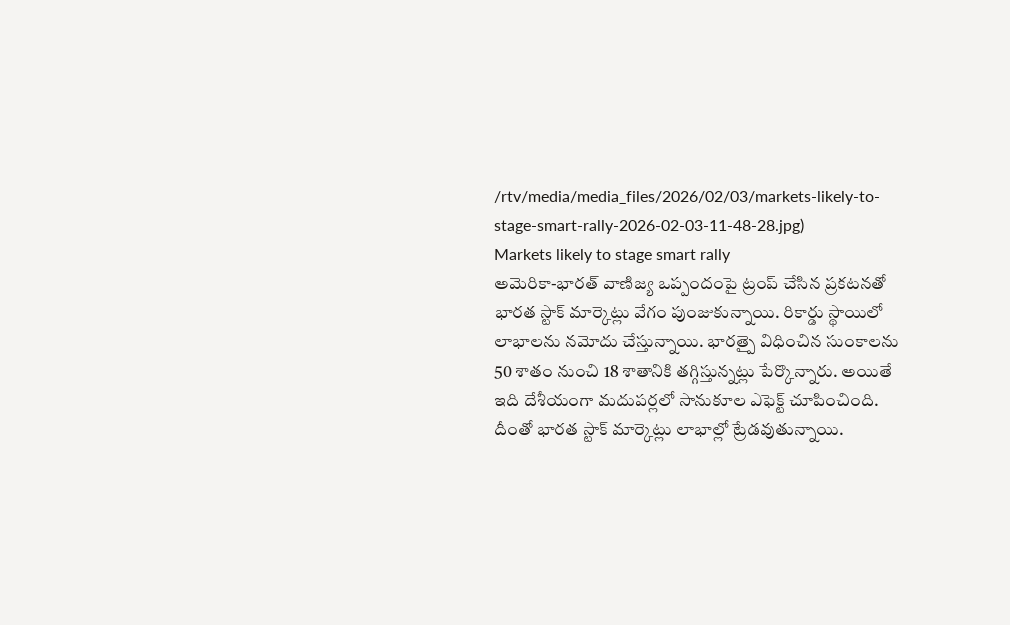/rtv/media/media_files/2026/02/03/markets-likely-to-stage-smart-rally-2026-02-03-11-48-28.jpg)
Markets likely to stage smart rally
అమెరికా-భారత్ వాణిజ్య ఒప్పందంపై ట్రంప్ చేసిన ప్రకటనతో భారత స్టాక్ మార్కెట్లు వేగం పుంజుకున్నాయి. రికార్డు స్థాయిలో లాభాలను నమోదు చేస్తున్నాయి. భారత్పై విధించిన సుంకాలను 50 శాతం నుంచి 18 శాతానికి తగ్గిస్తున్నట్లు పేర్కొన్నారు. అయితే ఇది దేశీయంగా మదుపర్లలో సానుకూల ఎఫెక్ట్ చూపించింది. దీంతో భారత స్టాక్ మార్కెట్లు లాభాల్లో ట్రేడవుతున్నాయి.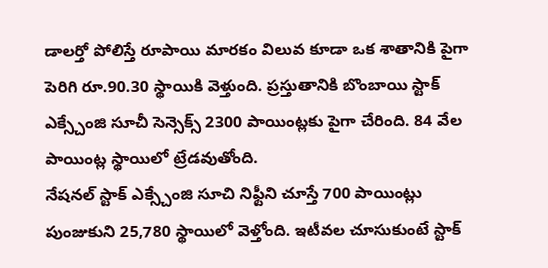డాలర్తో పోలిస్తే రూపాయి మారకం విలువ కూడా ఒక శాతానికి పైగా పెరిగి రూ.90.30 స్థాయికి వెళ్తుంది. ప్రస్తుతానికి బొంబాయి స్టాక్ ఎక్స్చేంజి సూచీ సెన్సెక్స్ 2300 పాయింట్లకు పైగా చేరింది. 84 వేల పాయింట్ల స్థాయిలో ట్రేడవుతోంది.
నేషనల్ స్టాక్ ఎక్స్చేంజి సూచి నిఫ్టీని చూస్తే 700 పాయింట్లు పుంజుకుని 25,780 స్థాయిలో వెళ్తోంది. ఇటీవల చూసుకుంటే స్టాక్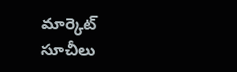మార్కెట్ సూచీలు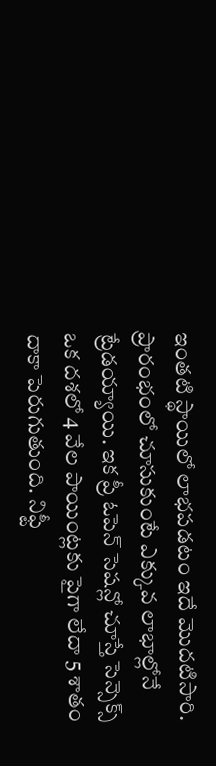ఇంతటి స్థాయిలో లాభపడటం ఇదే మొదటిసారి. ప్రారంభంలో చూసుకుంటే ఎక్కువ లాభాల్లోనే ట్రేడయ్యాయి. ఇక ప్రీ ఓపెన్ సెషన్లో చూస్తే సెన్సెక్స్ ఒక దశలో 4 వేల పాయింట్లకు పైగా లేదా 5 శాతం దాకా పెరుగుతుంది. నిఫ్టీ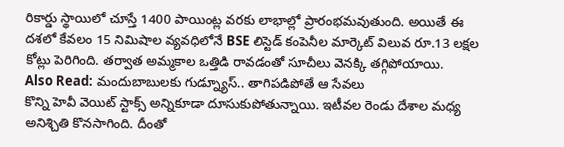రికార్డు స్థాయిలో చూస్తే 1400 పాయింట్ల వరకు లాభాల్లో ప్రారంభమవుతుంది. అయితే ఈ దశలో కేవలం 15 నిమిషాల వ్యవధిలోనే BSE లిస్టెడ్ కంపెనీల మార్కెట్ విలువ రూ.13 లక్షల కోట్లు పెరిగింది. తర్వాత అమ్మకాల ఒత్తిడి రావడంతో సూచీలు వెనక్కి తగ్గిపోయాయి.
Also Read: మందుబాబులకు గుడ్న్యూస్.. తాగిపడిపోతే ఆ సేవలు
కొన్ని హెవీ వెయిట్ స్టాక్స్ అన్నికూడా దూసుకుపోతున్నాయి. ఇటీవల రెండు దేశాల మధ్య అనిశ్చితి కొనసాగింది. దీంతో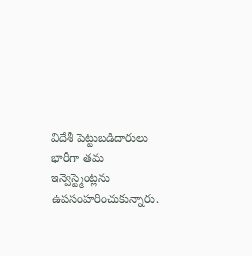విదేశీ పెట్టుబడిదారులు భారీగా తమ ఇన్వెస్ట్మెంట్లను ఉపసంహరించుకున్నారు.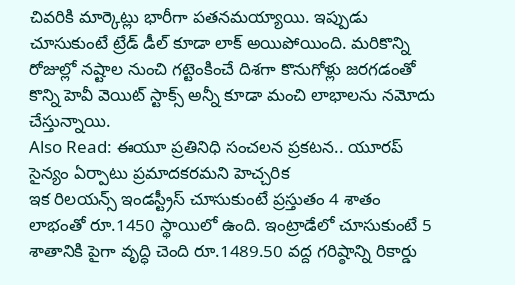చివరికి మార్కెట్లు భారీగా పతనమయ్యాయి. ఇప్పుడు చూసుకుంటే ట్రేడ్ డీల్ కూడా లాక్ అయిపోయింది. మరికొన్ని రోజుల్లో నష్టాల నుంచి గట్టెంకించే దిశగా కొనుగోళ్లు జరగడంతో కొన్ని హెవీ వెయిట్ స్టాక్స్ అన్నీ కూడా మంచి లాభాలను నమోదు చేస్తున్నాయి.
Also Read: ఈయూ ప్రతినిధి సంచలన ప్రకటన.. యూరప్ సైన్యం ఏర్పాటు ప్రమాదకరమని హెచ్చరిక
ఇక రిలయన్స్ ఇండస్ట్రీస్ చూసుకుంటే ప్రస్తుతం 4 శాతం లాభంతో రూ.1450 స్థాయిలో ఉంది. ఇంట్రాడేలో చూసుకుంటే 5 శాతానికి పైగా వృద్ధి చెంది రూ.1489.50 వద్ద గరిష్ఠాన్ని రికార్డు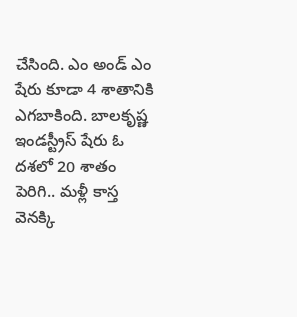చేసింది. ఎం అండ్ ఎం షేరు కూడా 4 శాతానికి ఎగబాకింది. బాలకృష్ణ ఇండస్ట్రీస్ షేరు ఓ దశలో 20 శాతం పెరిగి.. మళ్లీ కాస్త వెనక్కి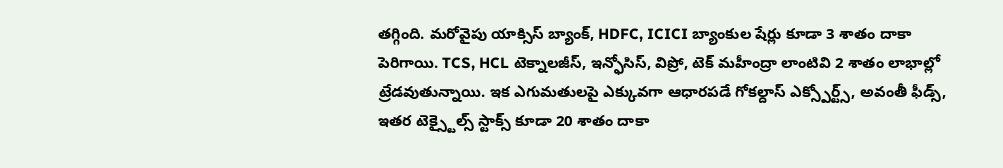తగ్గింది. మరోవైపు యాక్సిస్ బ్యాంక్, HDFC, ICICI బ్యాంకుల షేర్లు కూడా 3 శాతం దాకా పెరిగాయి. TCS, HCL టెక్నాలజీస్, ఇన్ఫోసిస్, విప్రో, టెక్ మహీంద్రా లాంటివి 2 శాతం లాభాల్లో ట్రేడవుతున్నాయి. ఇక ఎగుమతులపై ఎక్కువగా ఆధారపడే గోకల్దాస్ ఎక్స్పోర్ట్స్, అవంతీ ఫీడ్స్, ఇతర టెక్స్టైల్స్ స్టాక్స్ కూడా 20 శాతం దాకా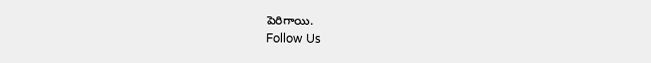పెరిగాయి.
Follow Us